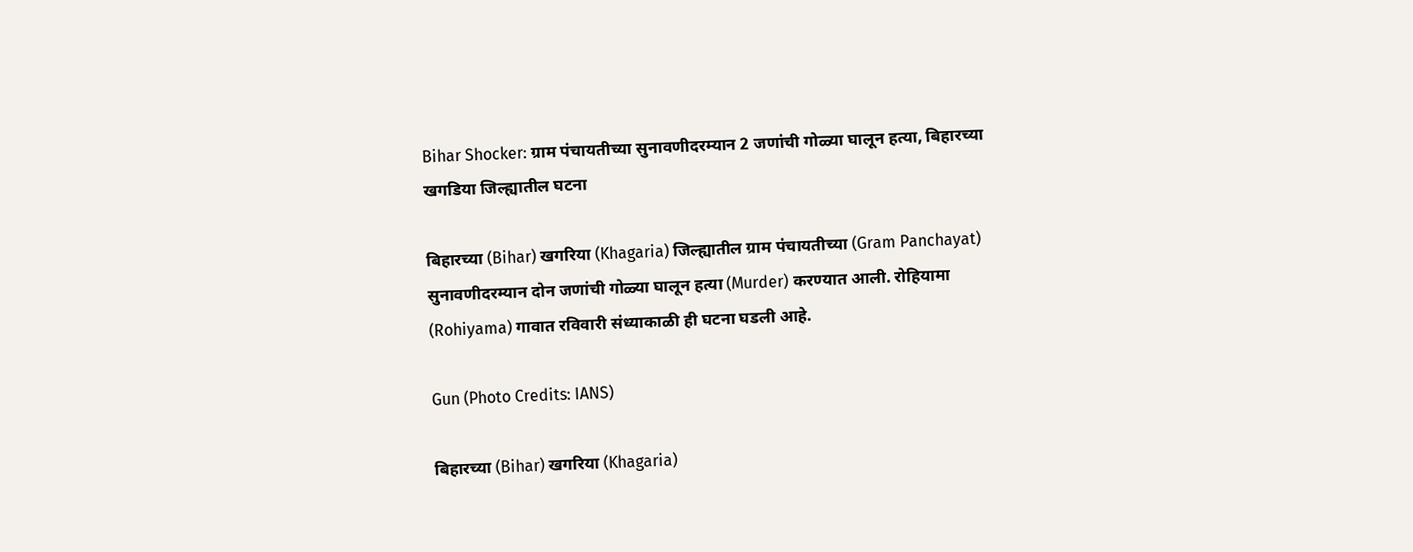Bihar Shocker: ग्राम पंचायतीच्या सुनावणीदरम्यान 2 जणांची गोळ्या घालून हत्या, बिहारच्या खगडिया जिल्ह्यातील घटना

बिहारच्या (Bihar) खगरिया (Khagaria) जिल्ह्यातील ग्राम पंचायतीच्या (Gram Panchayat) सुनावणीदरम्यान दोन जणांची गोळ्या घालून हत्या (Murder) करण्यात आली. रोहियामा (Rohiyama) गावात रविवारी संध्याकाळी ही घटना घडली आहे.

Gun (Photo Credits: IANS)

बिहारच्या (Bihar) खगरिया (Khagaria)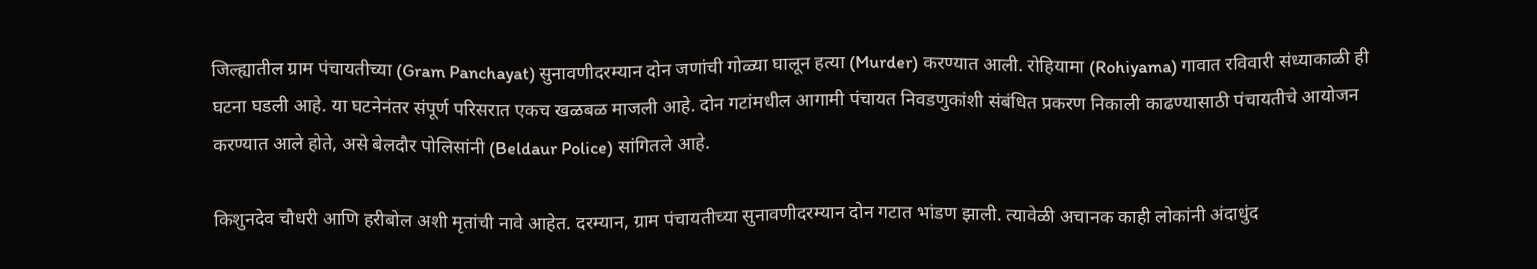जिल्ह्यातील ग्राम पंचायतीच्या (Gram Panchayat) सुनावणीदरम्यान दोन जणांची गोळ्या घालून हत्या (Murder) करण्यात आली. रोहियामा (Rohiyama) गावात रविवारी संध्याकाळी ही घटना घडली आहे. या घटनेनंतर संपूर्ण परिसरात एकच खळबळ माजली आहे. दोन गटांमधील आगामी पंचायत निवडणुकांशी संबंधित प्रकरण निकाली काढण्यासाठी पंचायतीचे आयोजन करण्यात आले होते, असे बेलदौर पोलिसांनी (Beldaur Police) सांगितले आहे.

किशुनदेव चौधरी आणि हरीबोल अशी मृतांची नावे आहेत. दरम्यान, ग्राम पंचायतीच्या सुनावणीदरम्यान दोन गटात भांडण झाली. त्यावेळी अचानक काही लोकांनी अंदाधुंद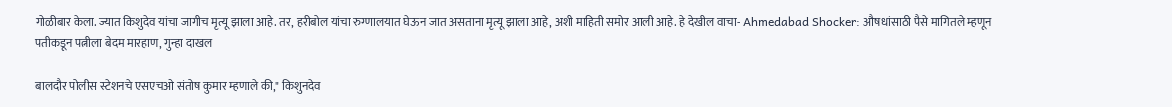गोळीबार केला. ज्यात किशुदेव यांचा जागीच मृत्यू झाला आहे. तर, हरीबोल यांचा रुग्णालयात घेऊन जात असताना मृत्यू झाला आहे, अशी माहिती समोर आली आहे. हे देखील वाचा- Ahmedabad Shocker: औषधांसाठी पैसे मागितले म्हणून पतीकडून पत्नीला बेदम मारहाण, गुन्हा दाखल

बालदौर पोलीस स्टेशनचे एसएचओ संतोष कुमार म्हणाले की," किशुनदेव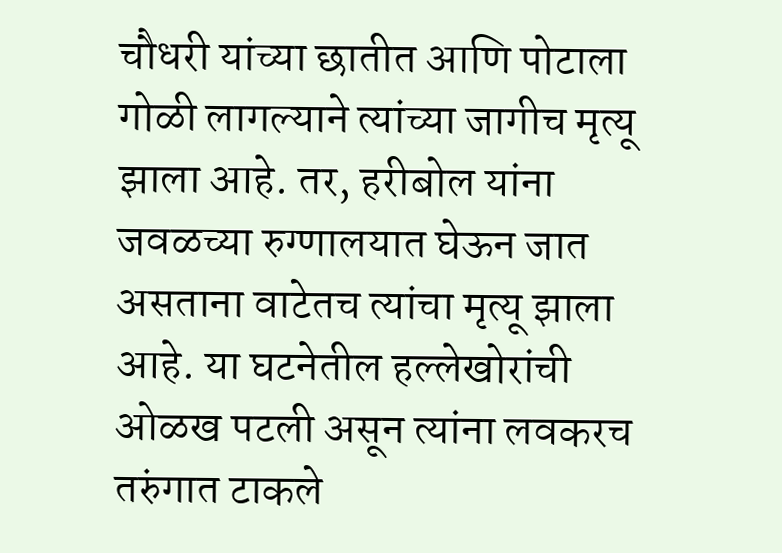चौधरी यांच्या छातीत आणि पोटाला गोळी लागल्याने त्यांच्या जागीच मृत्यू झाला आहे. तर, हरीबोल यांना जवळच्या रुग्णालयात घेऊन जात असताना वाटेतच त्यांचा मृत्यू झाला आहे. या घटनेतील हल्लेखोरांची ओळख पटली असून त्यांना लवकरच तरुंगात टाकले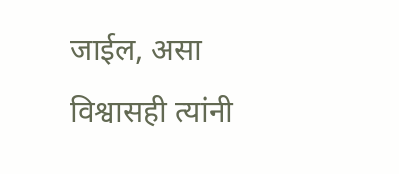जाईल, असा विश्वासही त्यांनी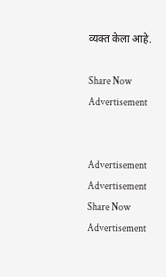व्यक्त केला आहे.

Share Now
Advertisement


Advertisement
Advertisement
Share Now
Advertisement